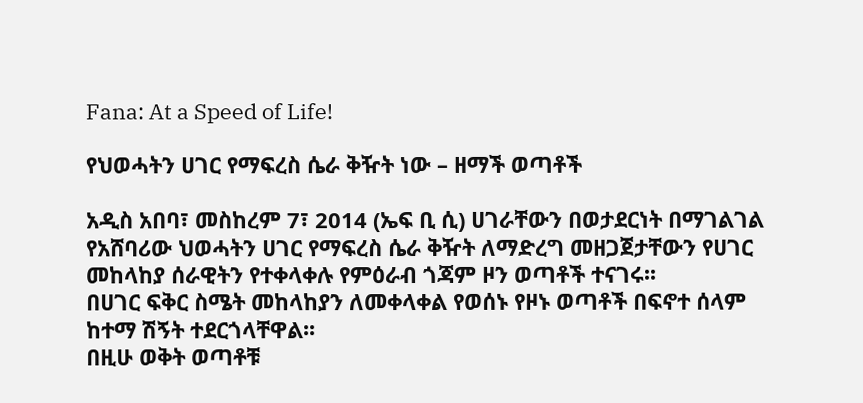Fana: At a Speed of Life!

የህወሓትን ሀገር የማፍረስ ሴራ ቅዥት ነው – ዘማች ወጣቶች

አዲስ አበባ፣ መስከረም 7፣ 2014 (ኤፍ ቢ ሲ) ሀገራቸውን በወታደርነት በማገልገል የአሸባሪው ህወሓትን ሀገር የማፍረስ ሴራ ቅዥት ለማድረግ መዘጋጀታቸውን የሀገር መከላከያ ሰራዊትን የተቀላቀሉ የምዕራብ ጎጃም ዞን ወጣቶች ተናገሩ፡፡
በሀገር ፍቅር ስሜት መከላከያን ለመቀላቀል የወሰኑ የዞኑ ወጣቶች በፍኖተ ሰላም ከተማ ሽኝት ተደርጎላቸዋል፡፡
በዚሁ ወቅት ወጣቶቹ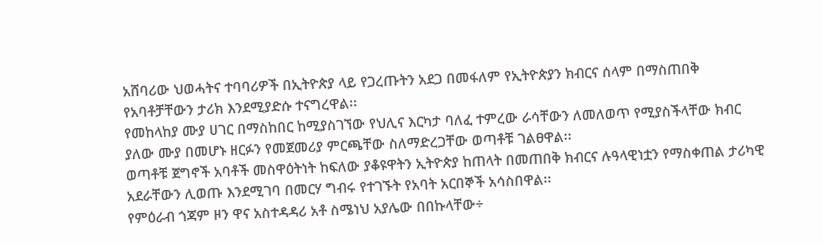አሸባሪው ህወሓትና ተባባሪዎች በኢትዮጵያ ላይ የጋረጡትን አደጋ በመፋለም የኢትዮጵያን ክብርና ሰላም በማስጠበቅ የአባቶቻቸውን ታሪክ እንደሚያድሱ ተናግረዋል፡፡
የመከላከያ ሙያ ሀገር በማስከበር ከሚያስገኘው የህሊና እርካታ ባለፈ ተምረው ራሳቸውን ለመለወጥ የሚያስችላቸው ክብር ያለው ሙያ በመሆኑ ዘርፉን የመጀመሪያ ምርጫቸው ስለማድረጋቸው ወጣቶቹ ገልፀዋል፡፡
ወጣቶቹ ጀግኖች አባቶች መስዋዕትነት ከፍለው ያቆዩዋትን ኢትዮጵያ ከጠላት በመጠበቅ ክብርና ሉዓላዊነቷን የማስቀጠል ታሪካዊ አደራቸውን ሊወጡ እንደሚገባ በመርሃ ግብሩ የተገኙት የአባት አርበኞች አሳስበዋል፡፡
የምዕራብ ጎጃም ዞን ዋና አስተዳዳሪ አቶ ስሜነህ አያሌው በበኩላቸው÷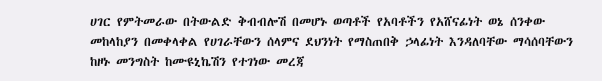ሀገር የምትመራው በትውልድ ቅብብሎሽ በመሆኑ ወጣቶች የአባቶችን የአሸናፊነት ወኔ ሰንቀው መከላከያን በመቀላቀል የሀገራቸውን ሰላምና ደህንነት የማስጠበቅ ኃላፊነት እንዳለባቸው ማሳሰባቸውን ከዞኑ መንግስት ከሙዩኒኬሽን የተገነው መረጃ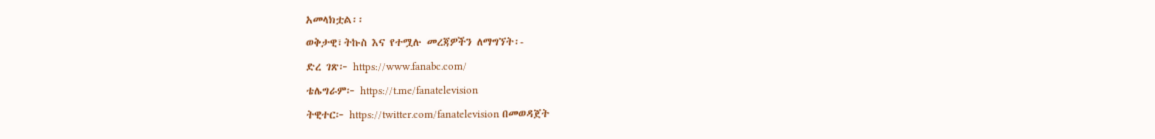አመላክቷል፡፡
ወቅታዊ፣ትኩስ እና የተሟሉ መረጃዎችን ለማግኘት፡-
ድረ ገጽ፦ https://www.fanabc.com/
ቴሌግራም፦ https://t.me/fanatelevision
ትዊተር፦ https://twitter.com/fanatelevision በመወዳጀት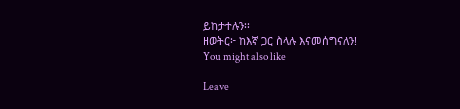ይከታተሉን፡፡
ዘወትር፦ ከእኛ ጋር ስላሉ እናመሰግናለን!
You might also like

Leave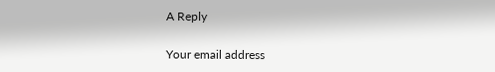A Reply

Your email address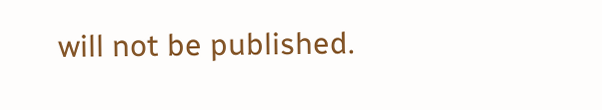will not be published.